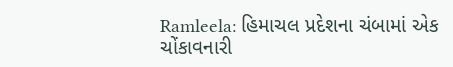Ramleela: હિમાચલ પ્રદેશના ચંબામાં એક ચોંકાવનારી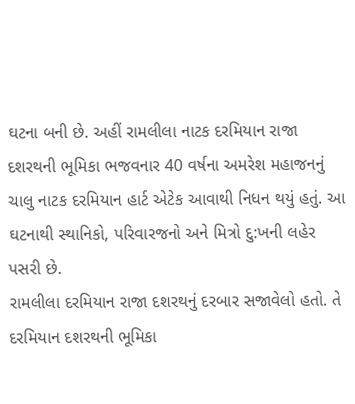ઘટના બની છે. અહીં રામલીલા નાટક દરમિયાન રાજા દશરથની ભૂમિકા ભજવનાર 40 વર્ષના અમરેશ મહાજનનું ચાલુ નાટક દરમિયાન હાર્ટ એટેક આવાથી નિધન થયું હતું. આ ઘટનાથી સ્થાનિકો, પરિવારજનો અને મિત્રો દુ:ખની લહેર પસરી છે.
રામલીલા દરમિયાન રાજા દશરથનું દરબાર સજાવેલો હતો. તે દરમિયાન દશરથની ભૂમિકા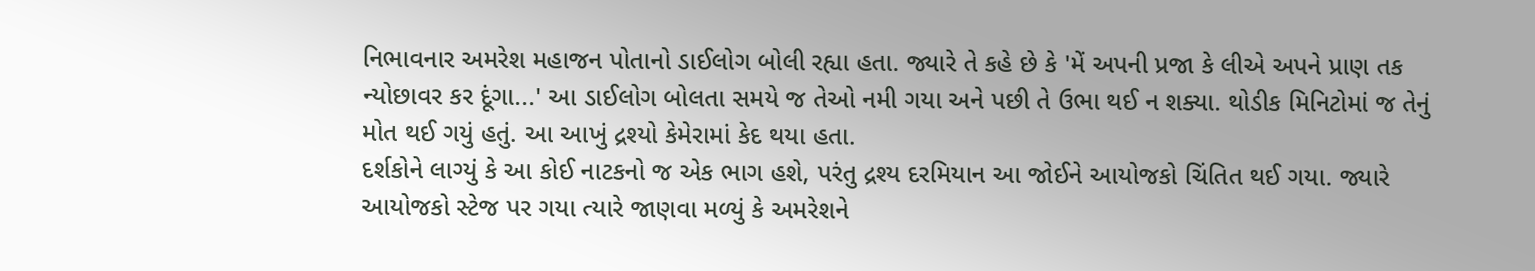નિભાવનાર અમરેશ મહાજન પોતાનો ડાઈલોગ બોલી રહ્યા હતા. જ્યારે તે કહે છે કે 'મેં અપની પ્રજા કે લીએ અપને પ્રાણ તક ન્યોછાવર કર દૂંગા...' આ ડાઈલોગ બોલતા સમયે જ તેઓ નમી ગયા અને પછી તે ઉભા થઈ ન શક્યા. થોડીક મિનિટોમાં જ તેનું મોત થઈ ગયું હતું. આ આખું દ્રશ્યો કેમેરામાં કેદ થયા હતા.
દર્શકોને લાગ્યું કે આ કોઈ નાટકનો જ એક ભાગ હશે, પરંતુ દ્રશ્ય દરમિયાન આ જોઈને આયોજકો ચિંતિત થઈ ગયા. જ્યારે આયોજકો સ્ટેજ પર ગયા ત્યારે જાણવા મળ્યું કે અમરેશને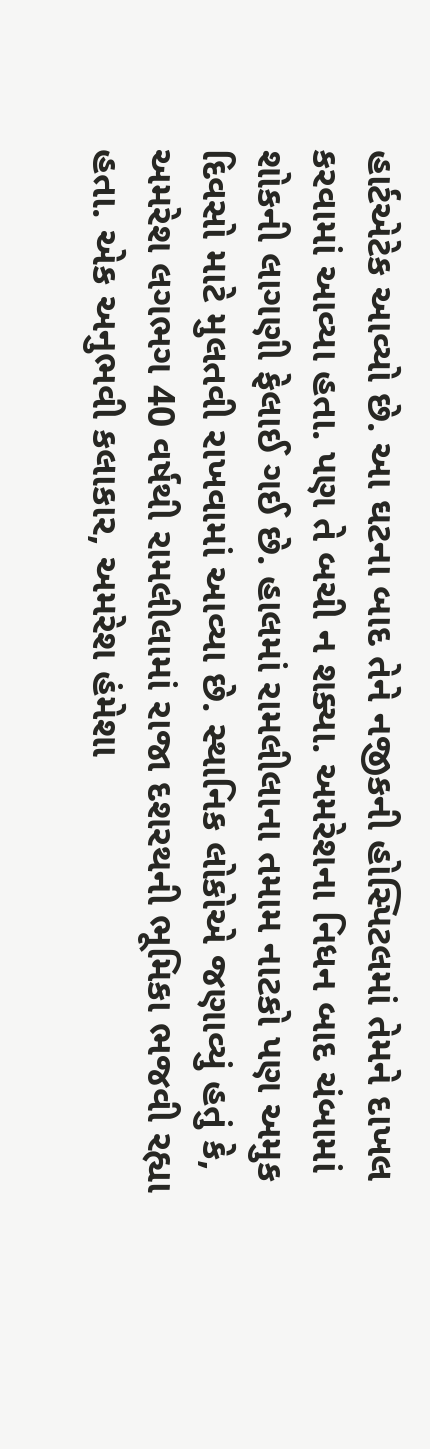હાર્ટએટેક આવ્યો છે. આ ઘટના બાદ તેને નજીકની હોસ્પિટલમાં તેમને દાખલ કરવામાં આવ્યા હતા. પણ તે બચી ન શક્યા. અમરેશના નિધન બાદ ચંબામાં શોકની લાગણી ફેલાઈ ગઈ છે. હાલમાં રામલીલાના તમામ નાટકો પણ અમુક દિવસો માટે મુલતવી રાખવામાં આવ્યા છે. સ્થાનિક લોકોએ જણાવ્યું હતું કે, અમરેશ લગભગ 40 વર્ષથી રામલીલામાં રાજા દશરથની ભૂમિકા ભજવી રહ્યા હતા. એક અનુભવી કલાકાર, અમરેશ હંમેશા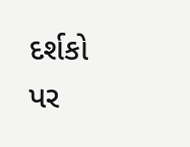દર્શકો પર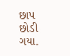છાપ છોડી ગયા.